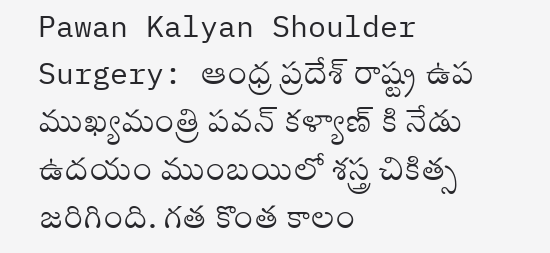Pawan Kalyan Shoulder Surgery: ఆంధ్ర ప్రదేశ్ రాష్ట్ర ఉప ముఖ్యమంత్రి పవన్ కళ్యాణ్ కి నేడు ఉదయం ముంబయిలో శస్త్ర చికిత్స జరిగింది. గత కొంత కాలం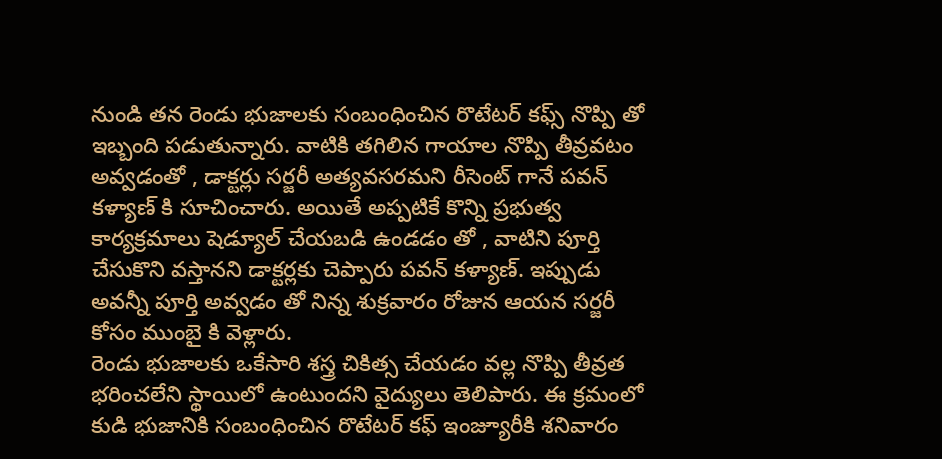నుండి తన రెండు భుజాలకు సంబంధించిన రొటేటర్ కఫ్స్ నొప్పి తో ఇబ్బంది పడుతున్నారు. వాటికి తగిలిన గాయాల నొప్పి తీవ్రవటం అవ్వడంతో , డాక్టర్లు సర్జరీ అత్యవసరమని రీసెంట్ గానే పవన్ కళ్యాణ్ కి సూచించారు. అయితే అప్పటికే కొన్ని ప్రభుత్వ కార్యక్రమాలు షెడ్యూల్ చేయబడి ఉండడం తో , వాటిని పూర్తి చేసుకొని వస్తానని డాక్టర్లకు చెప్పారు పవన్ కళ్యాణ్. ఇప్పుడు అవన్నీ పూర్తి అవ్వడం తో నిన్న శుక్రవారం రోజున ఆయన సర్జరీ కోసం ముంబై కి వెళ్లారు.
రెండు భుజాలకు ఒకేసారి శస్త్ర చికిత్స చేయడం వల్ల నొప్పి తీవ్రత భరించలేని స్థాయిలో ఉంటుందని వైద్యులు తెలిపారు. ఈ క్రమంలో కుడి భుజానికి సంబంధించిన రొటేటర్ కఫ్ ఇంజ్యూరీకి శనివారం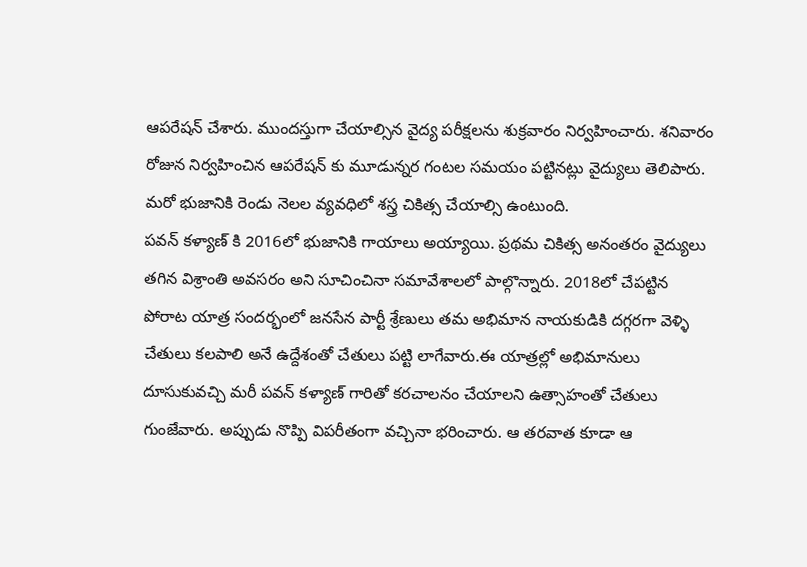ఆపరేషన్ చేశారు. ముందస్తుగా చేయాల్సిన వైద్య పరీక్షలను శుక్రవారం నిర్వహించారు. శనివారం రోజున నిర్వహించిన ఆపరేషన్ కు మూడున్నర గంటల సమయం పట్టినట్లు వైద్యులు తెలిపారు. మరో భుజానికి రెండు నెలల వ్యవధిలో శస్త్ర చికిత్స చేయాల్సి ఉంటుంది.
పవన్ కళ్యాణ్ కి 2016లో భుజానికి గాయాలు అయ్యాయి. ప్రథమ చికిత్స అనంతరం వైద్యులు తగిన విశ్రాంతి అవసరం అని సూచించినా సమావేశాలలో పాల్గొన్నారు. 2018లో చేపట్టిన పోరాట యాత్ర సందర్భంలో జనసేన పార్టీ శ్రేణులు తమ అభిమాన నాయకుడికి దగ్గరగా వెళ్ళి చేతులు కలపాలి అనే ఉద్దేశంతో చేతులు పట్టి లాగేవారు.ఈ యాత్రల్లో అభిమానులు దూసుకువచ్చి మరీ పవన్ కళ్యాణ్ గారితో కరచాలనం చేయాలని ఉత్సాహంతో చేతులు గుంజేవారు. అప్పుడు నొప్పి విపరీతంగా వచ్చినా భరించారు. ఆ తరవాత కూడా ఆ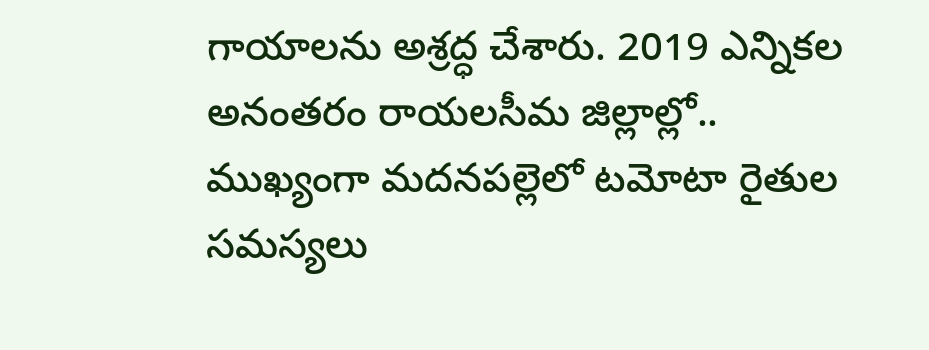గాయాలను అశ్రద్ధ చేశారు. 2019 ఎన్నికల అనంతరం రాయలసీమ జిల్లాల్లో.. ముఖ్యంగా మదనపల్లెలో టమోటా రైతుల సమస్యలు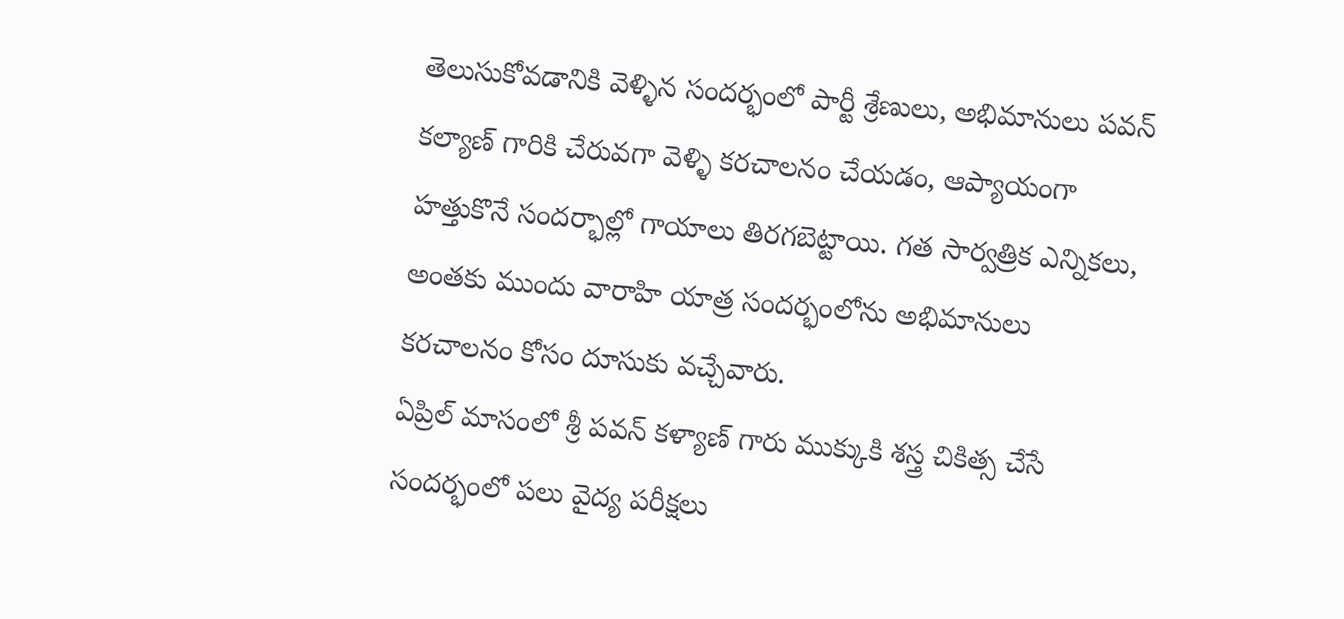తెలుసుకోవడానికి వెళ్ళిన సందర్భంలో పార్టీ శ్రేణులు, అభిమానులు పవన్ కల్యాణ్ గారికి చేరువగా వెళ్ళి కరచాలనం చేయడం, ఆప్యాయంగా హత్తుకొనే సందర్భాల్లో గాయాలు తిరగబెట్టాయి. గత సార్వత్రిక ఎన్నికలు, అంతకు ముందు వారాహి యాత్ర సందర్భంలోను అభిమానులు కరచాలనం కోసం దూసుకు వచ్చేవారు.
ఏప్రిల్ మాసంలో శ్రీ పవన్ కళ్యాణ్ గారు ముక్కుకి శస్త్ర చికిత్స చేసే సందర్భంలో పలు వైద్య పరీక్షలు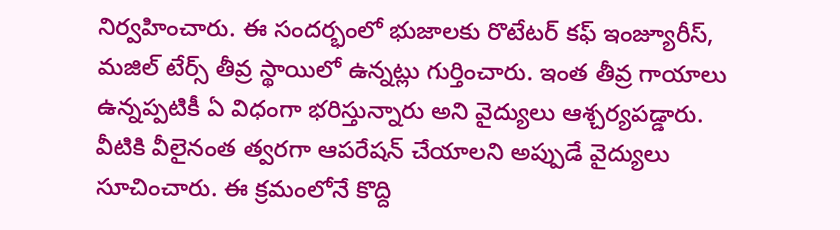నిర్వహించారు. ఈ సందర్భంలో భుజాలకు రొటేటర్ కఫ్ ఇంజ్యూరీస్, మజిల్ టేర్స్ తీవ్ర స్థాయిలో ఉన్నట్లు గుర్తించారు. ఇంత తీవ్ర గాయాలు ఉన్నప్పటికీ ఏ విధంగా భరిస్తున్నారు అని వైద్యులు ఆశ్చర్యపడ్డారు. వీటికి వీలైనంత త్వరగా ఆపరేషన్ చేయాలని అప్పుడే వైద్యులు సూచించారు. ఈ క్రమంలోనే కొద్ది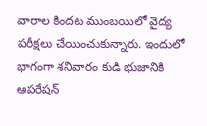వారాల కిందట ముంబయిలో వైద్య పరీక్షలు చేయించుకున్నారు. ఇందులో భాగంగా శనివారం కుడి భుజానికి ఆపరేషన్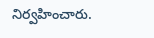నిర్వహించారు.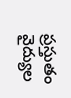ప్రస్తుతం వైద్యుల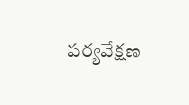పర్యవేక్షణ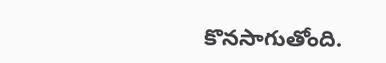కొనసాగుతోంది.